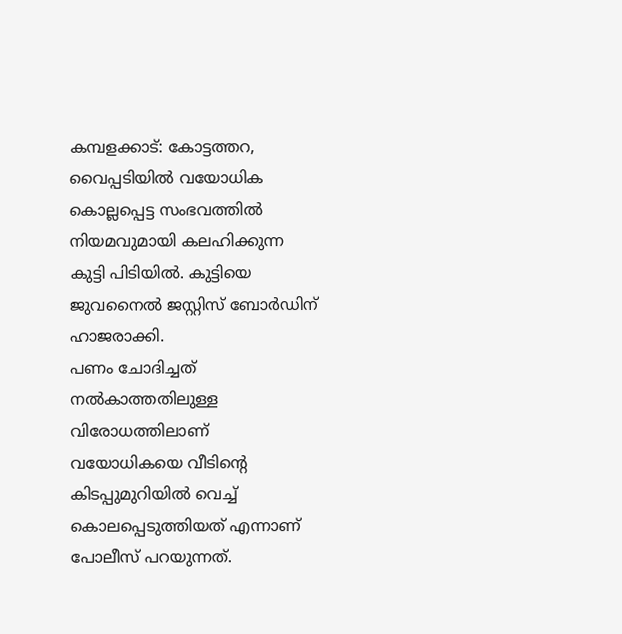കമ്പളക്കാട്: കോട്ടത്തറ, വൈപ്പടിയിൽ വയോധിക കൊല്ലപ്പെട്ട സംഭവത്തിൽ നിയമവുമായി കലഹിക്കുന്ന കുട്ടി പിടിയിൽ. കുട്ടിയെ ജുവനൈൽ ജസ്റ്റിസ് ബോർഡിന് ഹാജരാക്കി.
പണം ചോദിച്ചത് നൽകാത്തതിലുള്ള വിരോധത്തിലാണ് വയോധികയെ വീടിന്റെ കിടപ്പുമുറിയിൽ വെച്ച് കൊലപ്പെടുത്തിയത് എന്നാണ് പോലീസ് പറയുന്നത്.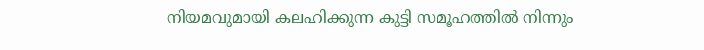നിയമവുമായി കലഹിക്കുന്ന കുട്ടി സമൂഹത്തിൽ നിന്നും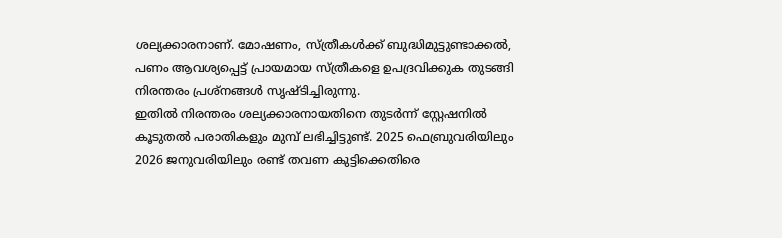ശല്യക്കാരനാണ്. മോഷണം, സ്ത്രീകൾക്ക് ബുദ്ധിമുട്ടുണ്ടാക്കൽ, പണം ആവശ്യപ്പെട്ട് പ്രായമായ സ്ത്രീകളെ ഉപദ്രവിക്കുക തുടങ്ങി നിരന്തരം പ്രശ്നങ്ങൾ സൃഷ്ടിച്ചിരുന്നു.
ഇതിൽ നിരന്തരം ശല്യക്കാരനായതിനെ തുടർന്ന് സ്റ്റേഷനിൽ കൂടുതൽ പരാതികളും മുമ്പ് ലഭിച്ചിട്ടുണ്ട്. 2025 ഫെബ്രുവരിയിലും 2026 ജനുവരിയിലും രണ്ട് തവണ കുട്ടിക്കെതിരെ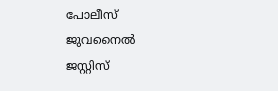പോലീസ് ജുവനൈൽ ജസ്റ്റിസ്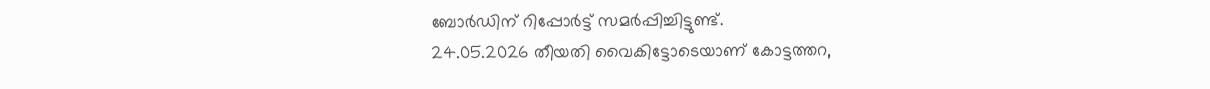ബോർഡിന് റിപ്പോർട്ട് സമർപ്പിച്ചിട്ടുണ്ട്.
24.05.2026 തീയതി വൈകിട്ടോടെയാണ് കോട്ടത്തറ,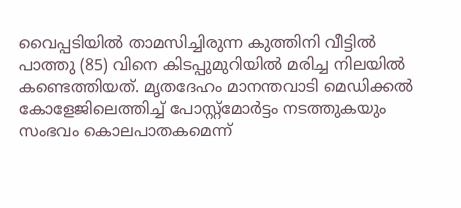വൈപ്പടിയിൽ താമസിച്ചിരുന്ന കുത്തിനി വീട്ടിൽ പാത്തു (85) വിനെ കിടപ്പുമുറിയിൽ മരിച്ച നിലയിൽ കണ്ടെത്തിയത്. മൃതദേഹം മാനന്തവാടി മെഡിക്കൽ കോളേജിലെത്തിച്ച് പോസ്റ്റ്മോർട്ടം നടത്തുകയും സംഭവം കൊലപാതകമെന്ന്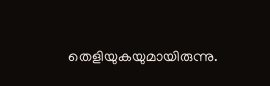തെളിയുകയുമായിരുന്നു.